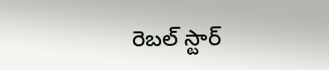రెబల్ స్టార్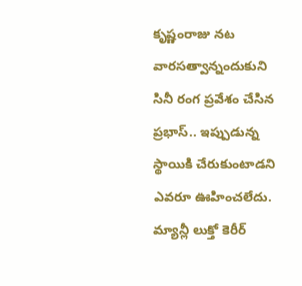కృష్ణంరాజు నట వారసత్వాన్నందుకుని సినీ రంగ ప్రవేశం చేసిన ప్రభాస్.. ఇప్పుడున్న స్థాయికి చేరుకుంటాడని ఎవరూ ఊహించలేదు. మ్యాన్లీ లుక్తో కెరీర్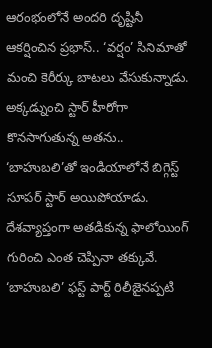ఆరంభంలోనే అందరి దృష్టినీ ఆకర్షించిన ప్రభాస్.. ‘వర్షం’ సినిమాతో మంచి కెరీర్కు బాటలు వేసుకున్నాడు. అక్కడ్నుంచి స్టార్ హీరోగా కొనసాగుతున్న అతను.. ‘బాహుబలి’తో ఇండియాలోనే బిగ్గెస్ట్ సూపర్ స్టార్ అయిపోయాడు.
దేశవ్యాప్తంగా అతడికున్న ఫాలోయింగ్ గురించి ఎంత చెప్పినా తక్కువే. ‘బాహుబలి’ ఫస్ట్ పార్ట్ రిలీజైనప్పటి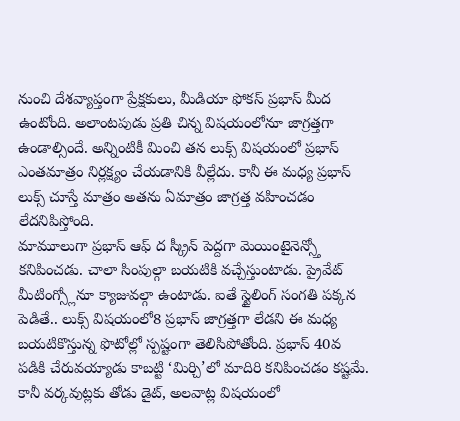నుంచి దేశవ్యాప్తంగా ప్రేక్షకులు, మీడియా ఫోకస్ ప్రభాస్ మీద ఉంటోంది. అలాంటపుడు ప్రతి చిన్న విషయంలోనూ జాగ్రత్తగా ఉండాల్సిందే. అన్నింటికీ మించి తన లుక్స్ విషయంలో ప్రభాస్ ఎంతమాత్రం నిర్లక్ష్యం చేయడానికి వీల్లేదు. కానీ ఈ మధ్య ప్రభాస్ లుక్స్ చూస్తే మాత్రం అతను ఏమాత్రం జాగ్రత్త వహించడం లేదనిపిస్తోంది.
మామూలుగా ప్రభాస్ ఆఫ్ ద స్క్రీన్ పెద్దగా మెయింటైనెన్స్తో కనిపించడు. చాలా సింపుల్గా బయటికి వచ్చేస్తుంటాడు. ప్రైవేట్ మీటింగ్స్లోనూ క్యాజువల్గా ఉంటాడు. ఐతే స్టైలింగ్ సంగతి పక్కన పెడితే.. లుక్స్ విషయంలో8 ప్రభాస్ జాగ్రత్తగా లేడని ఈ మధ్య బయటికొస్తున్న ఫొటోల్లో స్పష్టంగా తెలిసిపోతోంది. ప్రభాస్ 40వ పడికి చేరువయ్యాడు కాబట్టి ‘మిర్చి’లో మాదిరి కనిపించడం కష్టమే. కానీ వర్కవుట్లకు తోడు డైట్, అలవాట్ల విషయంలో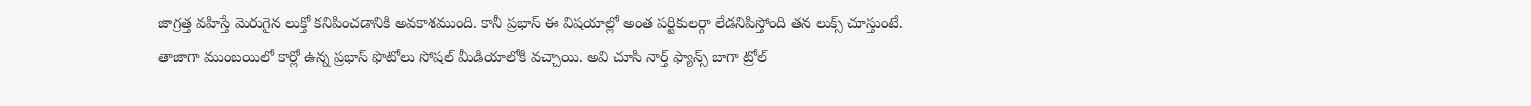జాగ్రత్త వహిస్తే మెరుగైన లుక్తో కనిపించడానికి అవకాశముంది. కానీ ప్రభాస్ ఈ విషయాల్లో అంత పర్టికులర్గా లేడనిపిస్తోంది తన లుక్స్ చూస్తుంటే.
తాజాగా ముంబయిలో కార్లో ఉన్న ప్రభాస్ ఫొటోలు సోషల్ మీడియాలోకి వచ్చాయి. అవి చూసి నార్త్ ఫ్యాన్స్ బాగా ట్రోల్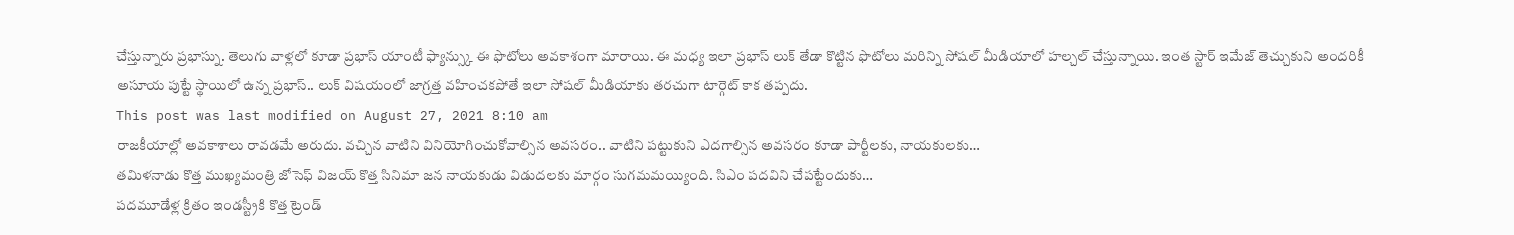చేస్తున్నారు ప్రభాస్ను. తెలుగు వాళ్లలో కూడా ప్రభాస్ యాంటీ ఫ్యాన్స్కు ఈ ఫొటోలు అవకాశంగా మారాయి. ఈ మధ్య ఇలా ప్రభాస్ లుక్ తేడా కొట్టిన ఫొటోలు మరిన్ని సోషల్ మీడియాలో హల్చల్ చేస్తున్నాయి. ఇంత స్టార్ ఇమేజ్ తెచ్చుకుని అందరికీ అసూయ పుట్టే స్థాయిలో ఉన్న ప్రభాస్.. లుక్ విషయంలో జాగ్రత్త వహించకపోతే ఇలా సోషల్ మీడియాకు తరచుగా టార్గెట్ కాక తప్పదు.
This post was last modified on August 27, 2021 8:10 am
రాజకీయాల్లో అవకాశాలు రావడమే అరుదు. వచ్చిన వాటిని వినియోగించుకోవాల్సిన అవసరం.. వాటిని పట్టుకుని ఎదగాల్సిన అవసరం కూడా పార్టీలకు, నాయకులకు…
తమిళనాడు కొత్త ముఖ్యమంత్రి జోసెఫ్ విజయ్ కొత్త సినిమా జన నాయకుడు విడుదలకు మార్గం సుగమమయ్యింది. సిఎం పదవిని చేపట్టేందుకు…
పదమూడేళ్ల క్రితం ఇండస్ట్రీకి కొత్త ట్రెండ్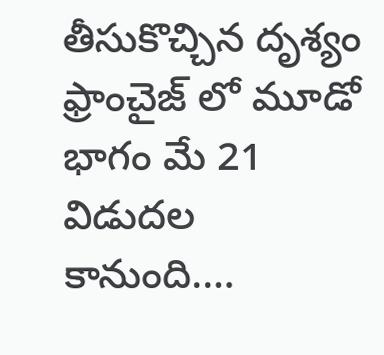తీసుకొచ్చిన దృశ్యం ఫ్రాంచైజ్ లో మూడో భాగం మే 21 విడుదల కానుంది.…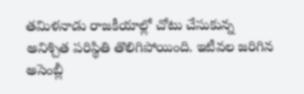తమిళనాడు రాజకీయాల్లో చోటు చేసుకున్న అనిశ్చిత పరిస్థితి తొలిగిపోయింది. ఇటీవల జరిగిన అసెంబ్లీ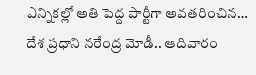ఎన్నికల్లో అతి పెద్ద పార్టీగా అవతరించిన…
దేశ ప్రధాని నరేంద్ర మోడీ.. ఆదివారం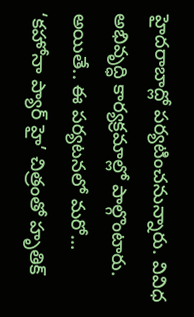హైదరాబాద్లో పర్యటించనున్నారు. వివిధ అభివృద్ధి కార్యక్రమాల్లో పాల్గొంటారు. అయితే.. ఈ పర్యటనలో మరో…
‘కహోనా ప్యార్ హై’ చిత్రంతో హృతిక్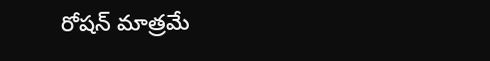రోషన్ మాత్రమే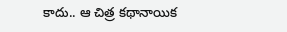కాదు.. ఆ చిత్ర కథానాయిక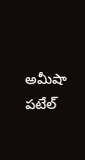అమీషా పటేల్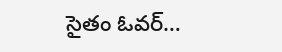సైతం ఓవర్…